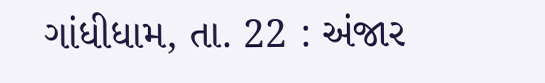ગાંધીધામ, તા. 22 : અંજાર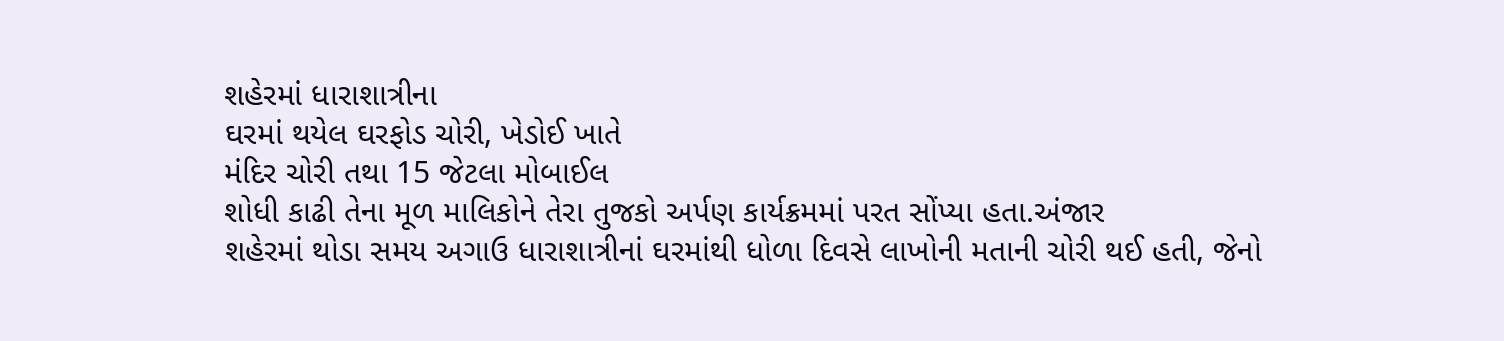શહેરમાં ધારાશાત્રીના
ઘરમાં થયેલ ઘરફોડ ચોરી, ખેડોઈ ખાતે
મંદિર ચોરી તથા 15 જેટલા મોબાઈલ
શોધી કાઢી તેના મૂળ માલિકોને તેરા તુજકો અર્પણ કાર્યક્રમમાં પરત સોંપ્યા હતા.અંજાર
શહેરમાં થોડા સમય અગાઉ ધારાશાત્રીનાં ઘરમાંથી ધોળા દિવસે લાખોની મતાની ચોરી થઈ હતી, જેનો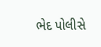ભેદ પોલીસે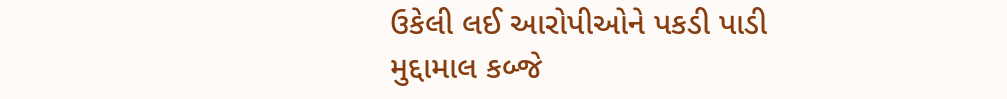ઉકેલી લઈ આરોપીઓને પકડી પાડી
મુદ્દામાલ કબ્જે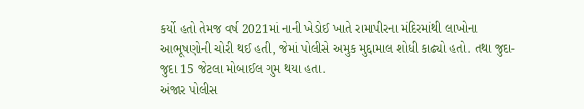કર્યો હતો તેમજ વર્ષ 2021માં નાની ખેડોઈ ખાતે રામાપીરના મંદિરમાંથી લાખોના આભૂષણોની ચોરી થઈ હતી, જેમાં પોલીસે અમુક મુદ્દામાલ શોધી કાઢ્યો હતો. તથા જુદા-જુદા 15 જેટલા મોબાઈલ ગુમ થયા હતા.
અંજાર પોલીસ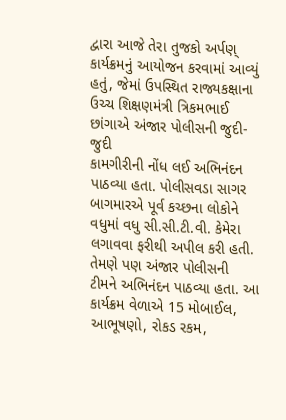દ્વારા આજે તેરા તુજકો અર્પણ્ કાર્યક્રમનું આયોજન કરવામાં આવ્યું હતું, જેમાં ઉપસ્થિત રાજ્યકક્ષાના ઉચ્ચ શિક્ષણમંત્રી ત્રિકમભાઈ છાંગાએ અંજાર પોલીસની જુદી-જુદી
કામગીરીની નોંધ લઈ અભિનંદન પાઠવ્યા હતા. પોલીસવડા સાગર બાગમારએ પૂર્વ કચ્છના લોકોને
વધુમાં વધુ સી.સી.ટી.વી. કેમેરા લગાવવા ફરીથી અપીલ કરી હતી. તેમણે પણ અંજાર પોલીસની
ટીમને અભિનંદન પાઠવ્યા હતા. આ કાર્યક્રમ વેળાએ 15 મોબાઈલ, આભૂષણો, રોકડ રકમ,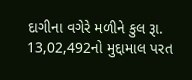દાગીના વગેરે મળીને કુલ રૂા. 13,02,492નો મુદ્દામાલ પરત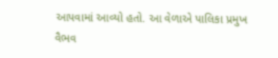આપવામાં આવ્યો હતો. આ વેળાએ પાલિકા પ્રમુખ
વૈભવ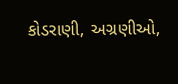કોડરાણી, અગ્રણીઓ,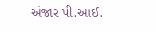અંજાર પી.આઈ.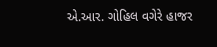એ.આર. ગોહિલ વગેરે હાજર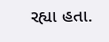રહ્યા હતા.